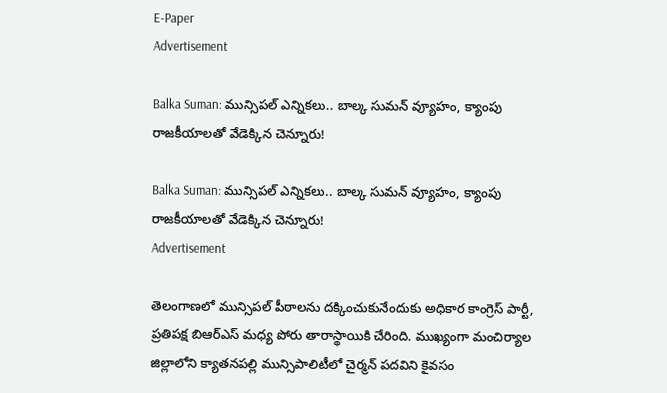E-Paper
Advertisement

Balka Suman: మున్సిపల్ ఎన్నికలు.. బాల్క సుమన్ వ్యూహం, క్యాంపు రాజకీయాలతో వేడెక్కిన చెన్నూరు!

Balka Suman: మున్సిపల్ ఎన్నికలు.. బాల్క సుమన్ వ్యూహం, క్యాంపు రాజకీయాలతో వేడెక్కిన చెన్నూరు!
Advertisement

తెలంగాణలో మున్సిపల్ పీఠాలను దక్కించుకునేందుకు అధికార కాంగ్రెస్ పార్టీ,  ప్రతిపక్ష బిఆర్ఎస్ మధ్య పోరు తారాస్థాయికి చేరింది. ముఖ్యంగా మంచిర్యాల జిల్లాలోని క్యాతనపల్లి మున్సిపాలిటీలో చైర్మన్ పదవిని కైవసం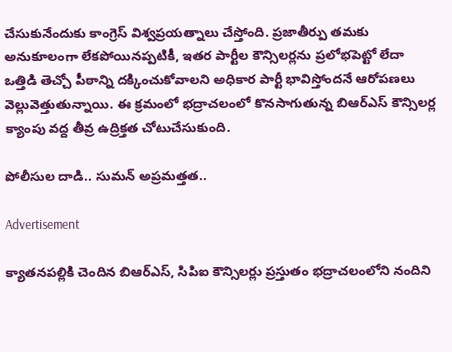చేసుకునేందుకు కాంగ్రెస్ విశ్వప్రయత్నాలు చేస్తోంది. ప్రజాతీర్పు తమకు అనుకూలంగా లేకపోయినప్పటికీ, ఇతర పార్టీల కౌన్సిలర్లను ప్రలోభపెట్టో లేదా ఒత్తిడి తెచ్చో పీఠాన్ని దక్కించుకోవాలని అధికార పార్టీ భావిస్తోందనే ఆరోపణలు వెల్లువెత్తుతున్నాయి. ఈ క్రమంలో భద్రాచలంలో కొనసాగుతున్న బిఆర్ఎస్ కౌన్సిలర్ల క్యాంపు వద్ద తీవ్ర ఉద్రిక్తత చోటుచేసుకుంది.

పోలీసుల దాడి.. సుమన్ అప్రమత్తత..

Advertisement

క్యాతనపల్లికి చెందిన బిఆర్ఎస్, సిపిఐ కౌన్సిలర్లు ప్రస్తుతం భద్రాచలంలోని నందిని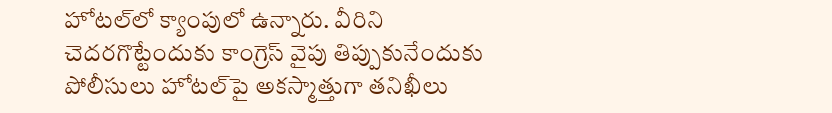హోటల్‌లో క్యాంపులో ఉన్నారు. వీరిని చెదరగొట్టేందుకు కాంగ్రెస్ వైపు తిప్పుకునేందుకు పోలీసులు హోటల్‌పై అకస్మాత్తుగా తనిఖీలు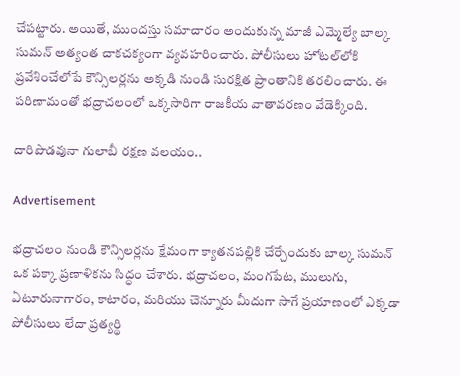చేపట్టారు. అయితే, ముందస్తు సమాచారం అందుకున్న మాజీ ఎమ్మెల్యే బాల్క సుమన్ అత్యంత చాకచక్యంగా వ్యవహరించారు. పోలీసులు హోటల్‌లోకి ప్రవేశించేలోపే కౌన్సిలర్లను అక్కడి నుండి సురక్షిత ప్రాంతానికి తరలించారు. ఈ పరిణామంతో భద్రాచలంలో ఒక్కసారిగా రాజకీయ వాతావరణం వేడెక్కింది.

దారిపొడవునా గులాబీ రక్షణ వలయం..

Advertisement

భద్రాచలం నుండి కౌన్సిలర్లను క్షేమంగా క్యాతనపల్లికి చేర్చేందుకు బాల్క సుమన్ ఒక పక్కా ప్రణాళికను సిద్ధం చేశారు. భద్రాచలం, మంగపేట, ములుగు, ఏటూరునాగారం, కాటారం, మరియు చెన్నూరు మీదుగా సాగే ప్రయాణంలో ఎక్కడా పోలీసులు లేదా ప్రత్యర్థి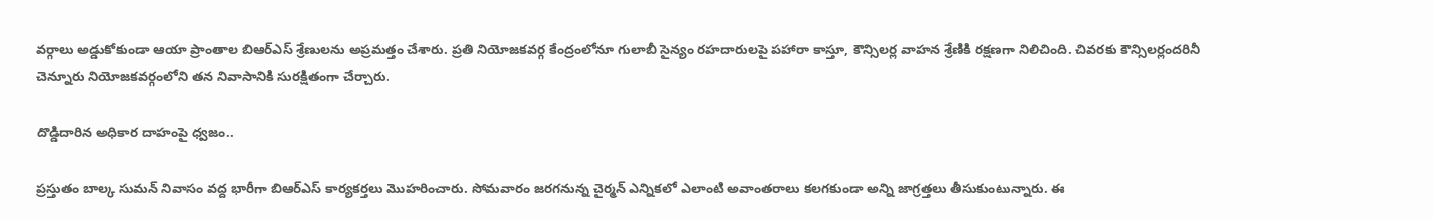వర్గాలు అడ్డుకోకుండా ఆయా ప్రాంతాల బిఆర్ఎస్ శ్రేణులను అప్రమత్తం చేశారు. ప్రతి నియోజకవర్గ కేంద్రంలోనూ గులాబీ సైన్యం రహదారులపై పహారా కాస్తూ, కౌన్సిలర్ల వాహన శ్రేణికి రక్షణగా నిలిచింది. చివరకు కౌన్సిలర్లందరినీ చెన్నూరు నియోజకవర్గంలోని తన నివాసానికి సురక్షితంగా చేర్చారు.

దొడ్డిదారిన అధికార దాహంపై ధ్వజం..

ప్రస్తుతం బాల్క సుమన్ నివాసం వద్ద భారీగా బిఆర్ఎస్ కార్యకర్తలు మొహరించారు. సోమవారం జరగనున్న చైర్మన్ ఎన్నికలో ఎలాంటి అవాంతరాలు కలగకుండా అన్ని జాగ్రత్తలు తీసుకుంటున్నారు. ఈ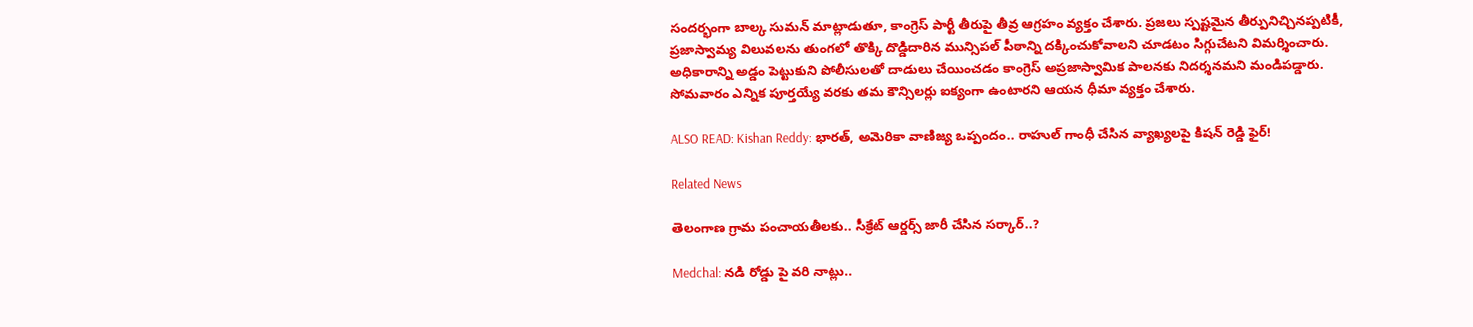సందర్భంగా బాల్క సుమన్ మాట్లాడుతూ, కాంగ్రెస్ పార్టీ తీరుపై తీవ్ర ఆగ్రహం వ్యక్తం చేశారు. ప్రజలు స్పష్టమైన తీర్పునిచ్చినప్పటికీ, ప్రజాస్వామ్య విలువలను తుంగలో తొక్కి దొడ్డిదారిన మున్సిపల్ పీఠాన్ని దక్కించుకోవాలని చూడటం సిగ్గుచేటని విమర్శించారు. అధికారాన్ని అడ్డం పెట్టుకుని పోలీసులతో దాడులు చేయించడం కాంగ్రెస్ అప్రజాస్వామిక పాలనకు నిదర్శనమని మండిపడ్డారు. సోమవారం ఎన్నిక పూర్తయ్యే వరకు తమ కౌన్సిలర్లు ఐక్యంగా ఉంటారని ఆయన ధీమా వ్యక్తం చేశారు.

ALSO READ: Kishan Reddy: భారత్, అమెరికా వాణిజ్య ఒప్పందం.. రాహుల్ గాంధీ చేసిన వ్యాఖ్యలపై కిషన్ రెడ్డి ఫైర్!

Related News

తెలంగాణ గ్రామ పంచాయతీలకు.. సీక్రేట్ ఆర్డర్స్ జారీ చేసిన సర్కార్..?

Medchal: నడి రోడ్డు పై వరి నాట్లు..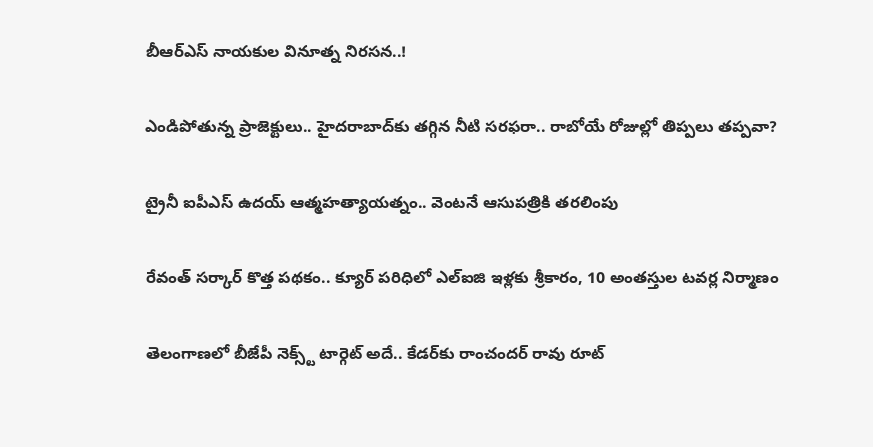బీఆర్ఎస్ నాయకుల వినూత్న నిరసన..!

ఎండిపోతున్న ప్రాజెక్టులు.. హైదరాబాద్‌కు తగ్గిన నీటి సరఫరా.. రాబోయే రోజుల్లో తిప్పలు తప్పవా?

ట్రైనీ ఐపీఎస్‌ ఉదయ్‌ ఆత్మహత్యాయత్నం.. వెంటనే ఆసుపత్రికి తరలింపు

రేవంత్ సర్కార్ కొత్త పథకం.. క్యూర్ పరిధిలో ఎల్ఐజి ఇళ్లకు శ్రీకారం, 10 అంతస్తుల టవర్ల నిర్మాణం

తెలంగాణలో బీజేపీ నెక్స్ట్ టార్గెట్ అదే.. కేడర్‌కు రాంచందర్ రావు రూట్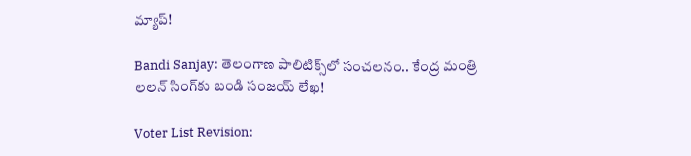మ్యాప్!

Bandi Sanjay: తెలంగాణ పాలిటిక్స్‌లో సంచలనం.. కేంద్ర మంత్రి లలన్ సింగ్‌కు బండి సంజయ్ లేఖ!

Voter List Revision: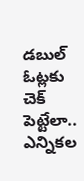డబుల్ ఓట్లకు చెక్ పెట్టేలా.. ఎన్నికల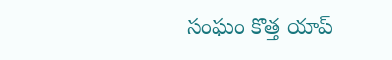సంఘం కొత్త యాప్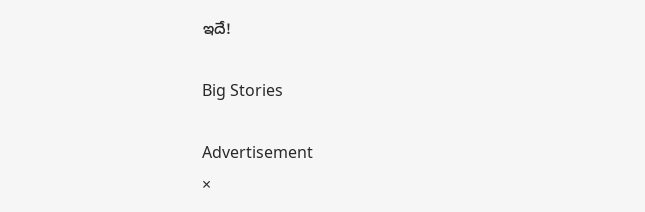ఇదే!

Big Stories

Advertisement
×